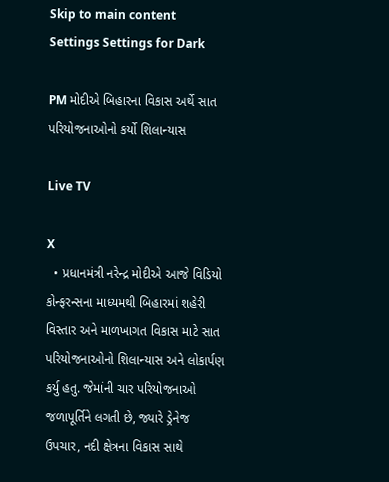Skip to main content
Settings Settings for Dark

PM મોદીએ બિહારના વિકાસ અર્થે સાત પરિયોજનાઓનો કર્યો શિલાન્યાસ

Live TV

X
  • પ્રધાનમંત્રી નરેન્દ્ર મોદીએ આજે વિડિયો કોન્ફરન્સના માધ્યમથી બિહારમાં શહેરી વિસ્તાર અને માળખાગત વિકાસ માટે સાત પરિયોજનાઓનો શિલાન્યાસ અને લોકાર્પણ કર્યુ હતુ. જેમાંની ચાર પરિયોજનાઓ જળાપૂર્તિને લગતી છે, જ્યારે ડ્રેનેજ ઉપચાર, નદી ક્ષેત્રના વિકાસ સાથે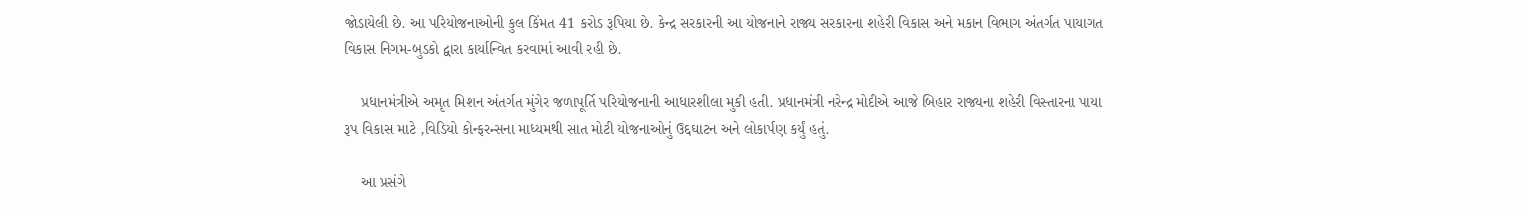જોડાયેલી છે. આ પરિયોજનાઓની કુલ કિંમત 41 કરોડ રૂપિયા છે. કેન્દ્ર સરકારની આ યોજનાને રાજ્ય સરકારના શહેરી વિકાસ અને મકાન વિભાગ અંતર્ગત પાયાગત વિકાસ નિગમ-બુડકો દ્વારા કાર્યાન્વિત કરવામાં આવી રહી છે.

    પ્રધાનમંત્રીએ અમૃત મિશન અંતર્ગત મુંગેર જળાપૂર્તિ પરિયોજનાની આધારશીલા મુકી હતી. પ્રધાનમંત્રી નરેન્દ્ર મોદીએ આજે બિહાર રાજ્યના શહેરી વિસ્તારના પાયા રૂપ વિકાસ માટે ,વિડિયો કોન્ફરન્સના માધ્યમથી સાત મોટી યોજનાઓનું ઉદ્દઘાટન અને લોકાર્પણ કર્યું હતું.

    આ પ્રસંગે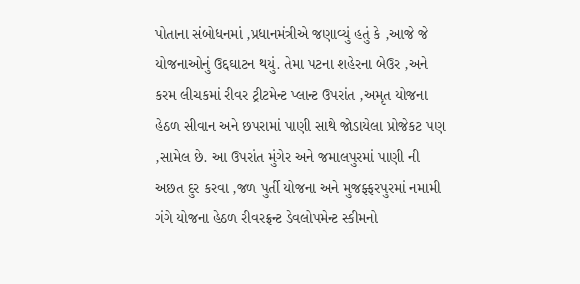પોતાના સંબોધનમાં ,પ્રધાનમંત્રીએ જણાવ્યું હતું કે ,આજે જે યોજનાઓનું ઉદ્દઘાટન થયું. તેમા પટના શહેરના બેઉર ,અને કરમ લીચકમાં રીવર ટ્રીટમેન્ટ પ્લાન્ટ ઉપરાંત ,અમૃત યોજના હેઠળ સીવાન અને છપરામાં પાણી સાથે જોડાયેલા પ્રોજેકટ પણ ,સામેલ છે. આ ઉપરાંત મુંગેર અને જમાલપુરમાં પાણી ની અછત દુર કરવા ,જળ પુર્તી યોજના અને મુજફ્ફરપુરમાં નમામી ગંગે યોજના હેઠળ રીવરફ્રન્ટ ડેવલોપમેન્ટ સ્કીમનો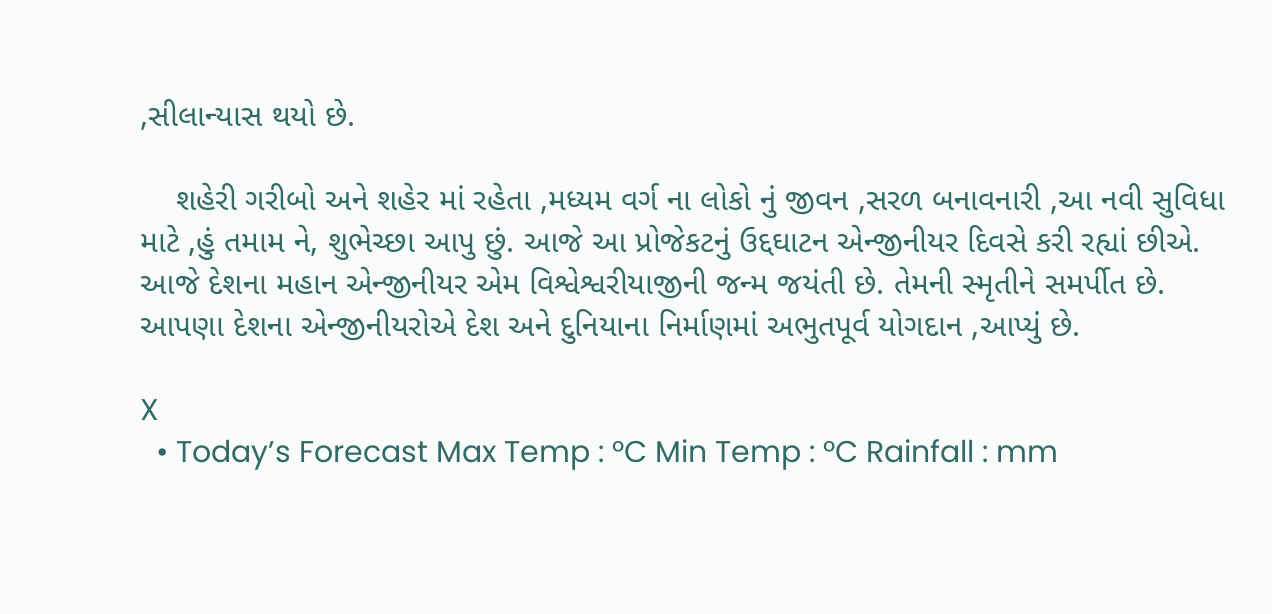,સીલાન્યાસ થયો છે.

    શહેરી ગરીબો અને શહેર માં રહેતા ,મધ્યમ વર્ગ ના લોકો નું જીવન ,સરળ બનાવનારી ,આ નવી સુવિધા માટે ,હું તમામ ને, શુભેચ્છા આપુ છું. આજે આ પ્રોજેકટનું ઉદ્દઘાટન એન્જીનીયર દિવસે કરી રહ્યાં છીએ. આજે દેશના મહાન એન્જીનીયર એમ વિશ્વેશ્વરીયાજીની જન્મ જયંતી છે. તેમની સ્મૃતીને સમર્પીત છે. આપણા દેશના એન્જીનીયરોએ દેશ અને દુનિયાના નિર્માણમાં અભુતપૂર્વ યોગદાન ,આપ્યું છે.

X
  • Today’s Forecast Max Temp : °C Min Temp : °C Rainfall : mm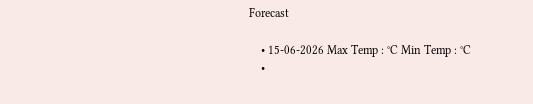Forecast

    • 15-06-2026 Max Temp : °C Min Temp : °C
    •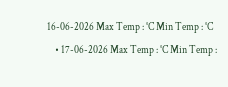16-06-2026 Max Temp : °C Min Temp : °C
    • 17-06-2026 Max Temp : °C Min Temp :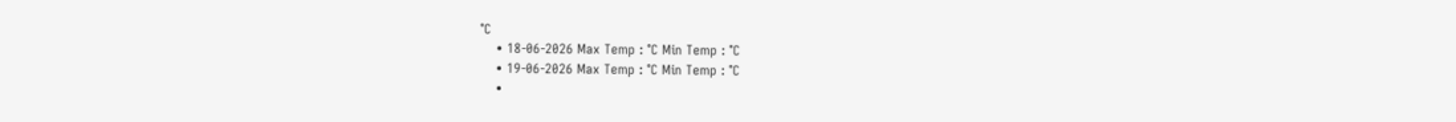°C
    • 18-06-2026 Max Temp : °C Min Temp : °C
    • 19-06-2026 Max Temp : °C Min Temp : °C
    •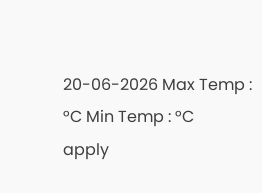20-06-2026 Max Temp : °C Min Temp : °C
apply